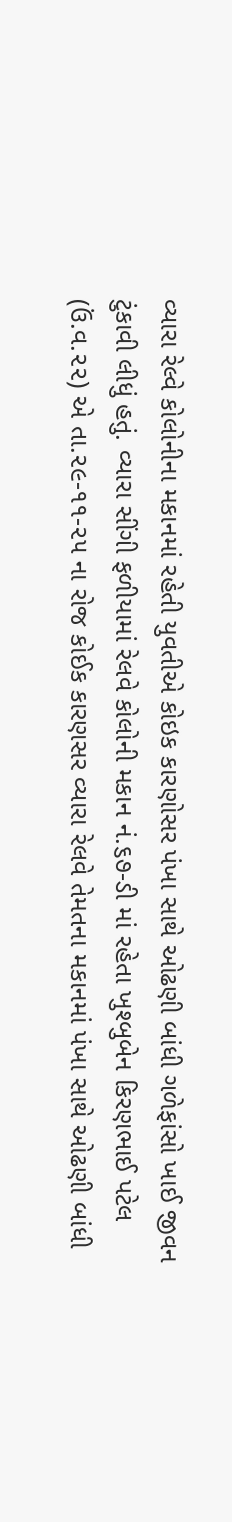વ્યારા રેલ્વે કોલોનીના મકાનમાં રહેતી યુવતીએ કોઇક કારણોસર પંખા સાથે ઓઢણી બાંધી ગળેફાંસો ખાઈ જીવન ટુંકાવી લીધું હતું. વ્યારા સીંગી ફળીયામાં રેલવે કોલોની મકાન નં.૬૭-ડી માં રહેતા ખુશ્બુબેન કિરણભાઈ પટેલ (ઉં.વ.૨૨) એ તા.૨૯-૧૧-૨૫ ના રોજ કોઈક કારણસર વ્યારા રેલવે તેમતના મકાનમાં પંખા સાથે ઓઢણી બાંધી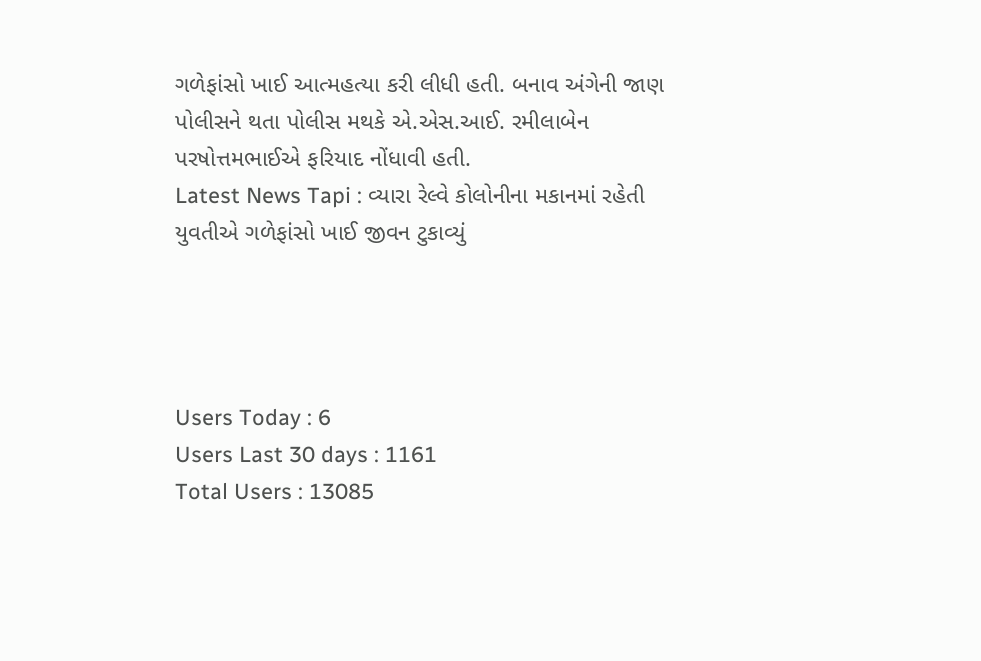ગળેફાંસો ખાઈ આત્મહત્યા કરી લીધી હતી. બનાવ અંગેની જાણ પોલીસને થતા પોલીસ મથકે એ.એસ.આઈ. રમીલાબેન પરષોત્તમભાઈએ ફરિયાદ નોંધાવી હતી.
Latest News Tapi : વ્યારા રેલ્વે કોલોનીના મકાનમાં રહેતી યુવતીએ ગળેફાંસો ખાઈ જીવન ટુકાવ્યું




Users Today : 6
Users Last 30 days : 1161
Total Users : 13085